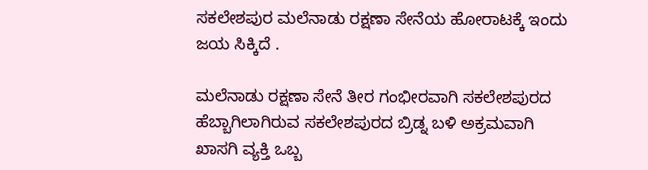ಸಕಲೇಶಪುರ ಮಲೆನಾಡು ರಕ್ಷಣಾ ಸೇನೆಯ ಹೋರಾಟಕ್ಕೆ ಇಂದು ಜಯ ಸಿಕ್ಕಿದೆ .

ಮಲೆನಾಡು ರಕ್ಷಣಾ ಸೇನೆ ತೀರ ಗಂಭೀರವಾಗಿ ಸಕಲೇಶಪುರದ ಹೆಬ್ಬಾಗಿಲಾಗಿರುವ ಸಕಲೇಶಪುರದ ಬ್ರಿಡ್ನ ಬಳಿ ಅಕ್ರಮವಾಗಿ ಖಾಸಗಿ ವ್ಯಕ್ತಿ ಒಬ್ಬ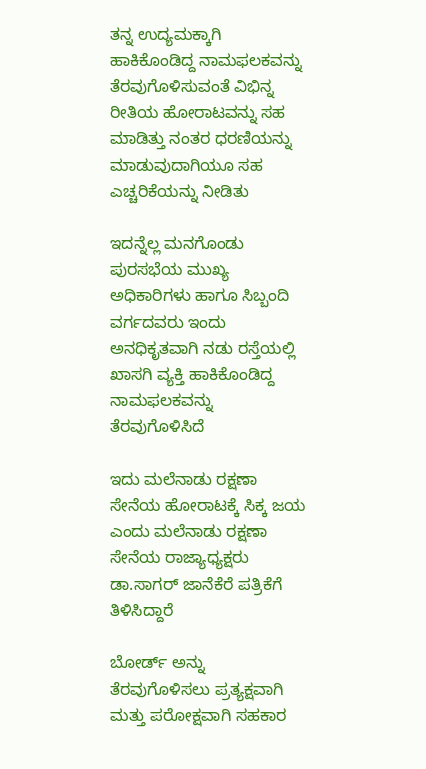ತನ್ನ ಉದ್ಯಮಕ್ಕಾಗಿ ಹಾಕಿಕೊಂಡಿದ್ದ ನಾಮಫಲಕವನ್ನು ತೆರವುಗೊಳಿಸುವಂತೆ ವಿಭಿನ್ನ ರೀತಿಯ ಹೋರಾಟವನ್ನು ಸಹ ಮಾಡಿತ್ತು ನಂತರ ಧರಣಿಯನ್ನು ಮಾಡುವುದಾಗಿಯೂ ಸಹ ಎಚ್ಚರಿಕೆಯನ್ನು ನೀಡಿತು

ಇದನ್ನೆಲ್ಲ ಮನಗೊಂಡು ಪುರಸಭೆಯ ಮುಖ್ಯ ಅಧಿಕಾರಿಗಳು ಹಾಗೂ ಸಿಬ್ಬಂದಿ ವರ್ಗದವರು ಇಂದು ಅನಧಿಕೃತವಾಗಿ ನಡು ರಸ್ತೆಯಲ್ಲಿ ಖಾಸಗಿ ವ್ಯಕ್ತಿ ಹಾಕಿಕೊಂಡಿದ್ದ ನಾಮಫಲಕವನ್ನು ತೆರವುಗೊಳಿಸಿದೆ

ಇದು ಮಲೆನಾಡು ರಕ್ಷಣಾ ಸೇನೆಯ ಹೋರಾಟಕ್ಕೆ ಸಿಕ್ಕ ಜಯ ಎಂದು ಮಲೆನಾಡು ರಕ್ಷಣಾ ಸೇನೆಯ ರಾಜ್ಯಾಧ್ಯಕ್ಷರು ಡಾ.ಸಾಗರ್ ಜಾನೆಕೆರೆ ಪತ್ರಿಕೆಗೆ ತಿಳಿಸಿದ್ದಾರೆ

ಬೋರ್ಡ್ ಅನ್ನು ತೆರವುಗೊಳಿಸಲು ಪ್ರತ್ಯಕ್ಷವಾಗಿ ಮತ್ತು ಪರೋಕ್ಷವಾಗಿ ಸಹಕಾರ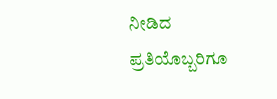ನೀಡಿದ ಪ್ರತಿಯೊಬ್ಬರಿಗೂ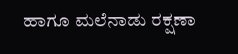ಹಾಗೂ ಮಲೆನಾಡು ರಕ್ಷಣಾ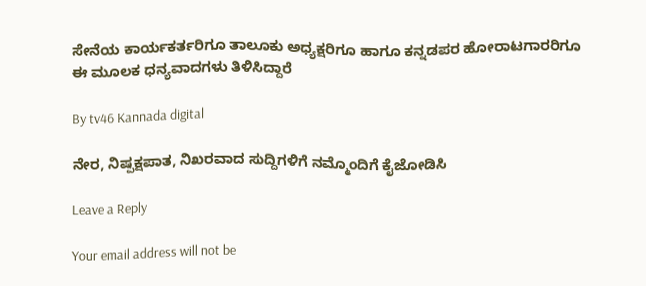ಸೇನೆಯ ಕಾರ್ಯಕರ್ತರಿಗೂ ತಾಲೂಕು ಅಧ್ಯಕ್ಷರಿಗೂ ಹಾಗೂ ಕನ್ನಡಪರ ಹೋರಾಟಗಾರರಿಗೂ ಈ ಮೂಲಕ ಧನ್ಯವಾದಗಳು ತಿಳಿಸಿದ್ದಾರೆ

By tv46 Kannada digital

ನೇರ, ನಿಷ್ಪಕ್ಷಪಾತ, ನಿಖರವಾದ ಸುದ್ದಿಗಳಿಗೆ ನಮ್ಮೊಂದಿಗೆ ಕೈಜೋಡಿಸಿ

Leave a Reply

Your email address will not be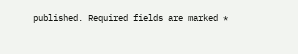published. Required fields are marked *